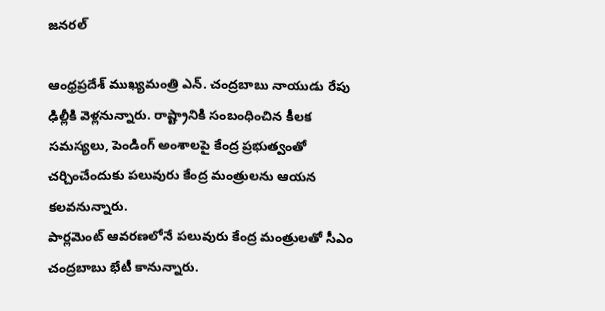జనరల్

ఆంధ్రప్రదేశ్ ముఖ్యమంత్రి ఎన్. చంద్రబాబు నాయుడు రేపు ఢిల్లీకి వెళ్లనున్నారు. రాష్ట్రానికి సంబంధించిన కీలక సమస్యలు, పెండింగ్ అంశాలపై కేంద్ర ప్రభుత్వంతో చర్చించేందుకు పలువురు కేంద్ర మంత్రులను ఆయన కలవనున్నారు.
పార్లమెంట్ ఆవరణలోనే పలువురు కేంద్ర మంత్రులతో సీఎం చంద్రబాబు భేటీ కానున్నారు.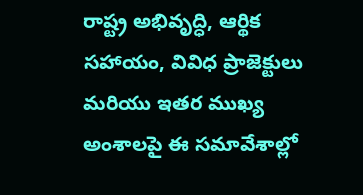రాష్ట్ర అభివృద్ధి, ఆర్థిక సహాయం, వివిధ ప్రాజెక్టులు మరియు ఇతర ముఖ్య అంశాలపై ఈ సమావేశాల్లో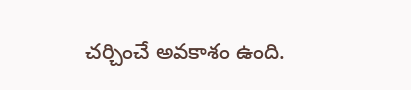చర్చించే అవకాశం ఉంది.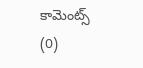కామెంట్స్ (0)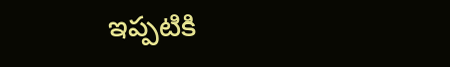ఇప్పటికి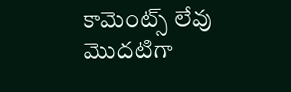కామెంట్స్ లేవు
మొదటిగా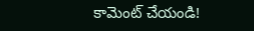కామెంట్ చేయండి!